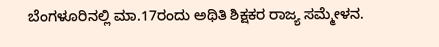ಬೆಂಗಳೂರಿನಲ್ಲಿ ಮಾ.17ರಂದು ಅಥಿತಿ ಶಿಕ್ಷಕರ ರಾಜ್ಯ ಸಮ್ಮೇಳನ.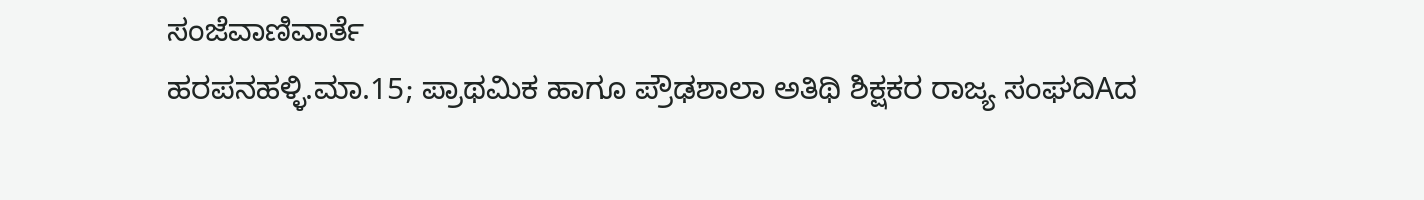ಸಂಜೆವಾಣಿವಾರ್ತೆ
ಹರಪನಹಳ್ಳಿ.ಮಾ.15; ಪ್ರಾಥಮಿಕ ಹಾಗೂ ಪ್ರೌಢಶಾಲಾ ಅತಿಥಿ ಶಿಕ್ಷಕರ ರಾಜ್ಯ ಸಂಘದಿAದ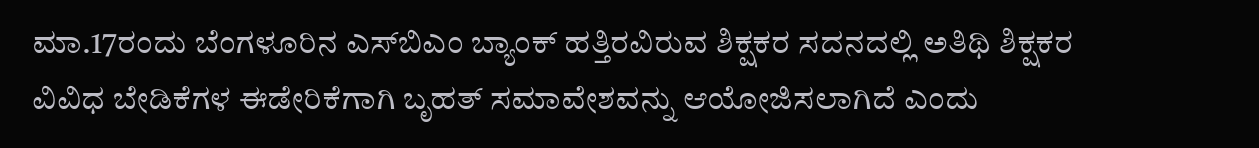ಮಾ.17ರಂದು ಬೆಂಗಳೂರಿನ ಎಸ್‌ಬಿಎಂ ಬ್ಯಾಂಕ್ ಹತ್ತಿರವಿರುವ ಶಿಕ್ಷಕರ ಸದನದಲ್ಲಿ ಅತಿಥಿ ಶಿಕ್ಷಕರ ವಿವಿಧ ಬೇಡಿಕೆಗಳ ಈಡೇರಿಕೆಗಾಗಿ ಬೃಹತ್ ಸಮಾವೇಶವನ್ನು ಆಯೋಜಿಸಲಾಗಿದೆ ಎಂದು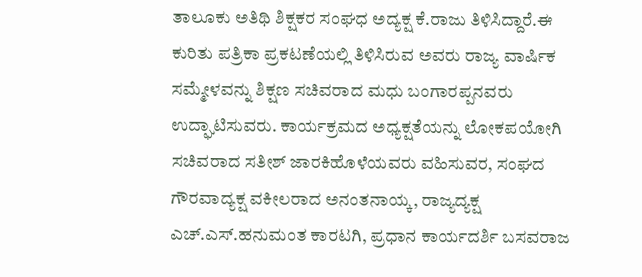ತಾಲೂಕು ಅತಿಥಿ ಶಿಕ್ಷಕರ ಸಂಘಧ ಅದ್ಯಕ್ಷ ಕೆ.ರಾಜು ತಿಳಿಸಿದ್ದಾರೆ.ಈ ಕುರಿತು ಪತ್ರಿಕಾ ಪ್ರಕಟಣೆಯಲ್ಲಿ ತಿಳಿಸಿರುವ ಅವರು ರಾಜ್ಯ ವಾರ್ಷಿಕ ಸಮ್ಮೇಳವನ್ನು ಶಿಕ್ಷಣ ಸಚಿವರಾದ ಮಧು ಬಂಗಾರಪ್ಪನವರು ಉದ್ಘಾಟಿಸುವರು. ಕಾರ್ಯಕ್ರಮದ ಅಧ್ಯಕ್ಷತೆಯನ್ನು ಲೋಕಪಯೋಗಿ ಸಚಿವರಾದ ಸತೀಶ್ ಜಾರಕಿಹೊಳೆಯವರು ವಹಿಸುವರ, ಸಂಘದ ಗೌರವಾದ್ಯಕ್ಷ ವಕೀಲರಾದ ಅನಂತನಾಯ್ಕ, ರಾಜ್ಯದ್ಯಕ್ಷ ಎಚ್.ಎಸ್.ಹನುಮಂತ ಕಾರಟಗಿ, ಪ್ರಧಾನ ಕಾರ್ಯದರ್ಶಿ ಬಸವರಾಜ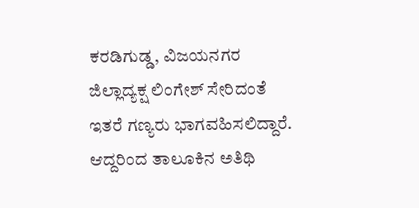ಕರಡಿಗುಡ್ಡ, ವಿಜಯನಗರ ಜಿಲ್ಲಾದ್ಯಕ್ಷ ಲಿಂಗೇಶ್ ಸೇರಿದಂತೆ ಇತರೆ ಗಣ್ಯರು ಭಾಗವಹಿಸಲಿದ್ದಾರೆ. ಆದ್ದರಿಂದ ತಾಲೂಕಿನ ಅತಿಥಿ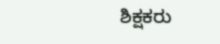ಶಿಕ್ಷಕರು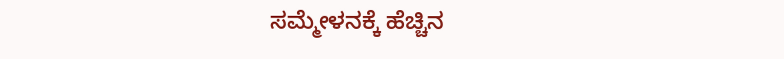ಸಮ್ಮೇಳನಕ್ಕೆ ಹೆಚ್ಚಿನ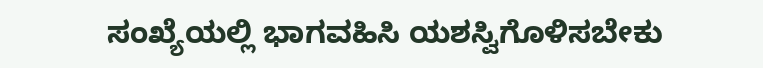ಸಂಖ್ಯೆಯಲ್ಲಿ ಭಾಗವಹಿಸಿ ಯಶಸ್ವಿಗೊಳಿಸಬೇಕು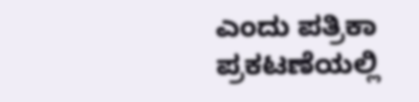ಎಂದು ಪತ್ರಿಕಾ ಪ್ರಕಟಣೆಯಲ್ಲಿ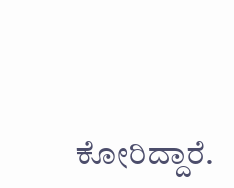ಕೋರಿದ್ದಾರೆ.